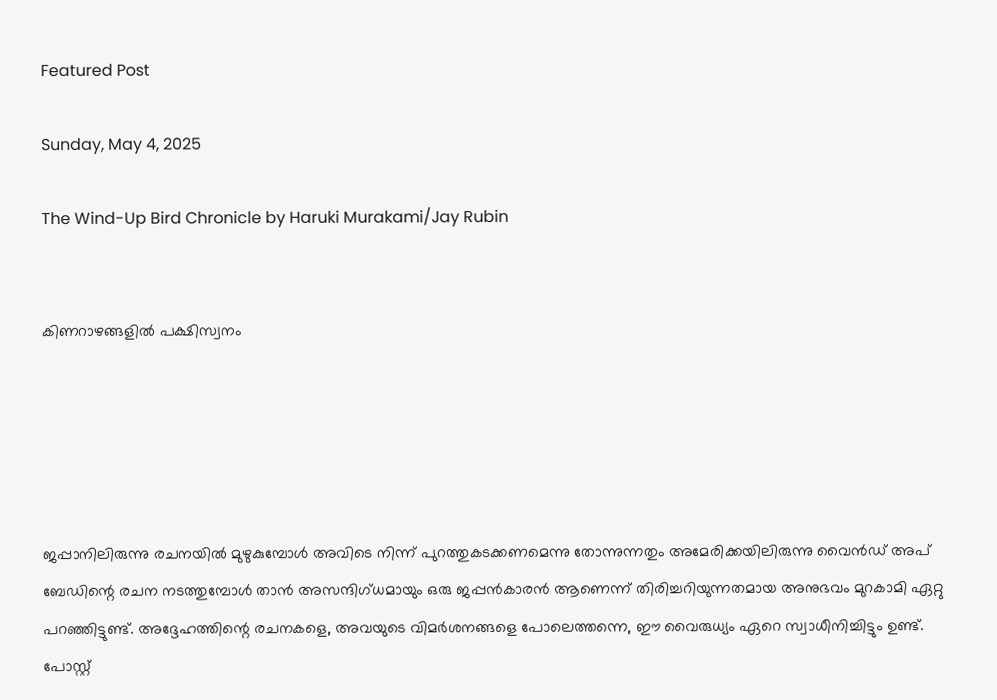Featured Post

Sunday, May 4, 2025

The Wind-Up Bird Chronicle by Haruki Murakami/Jay Rubin


കിണറാഴങ്ങളില്‍ പക്ഷിസ്വനം





ജപ്പാനിലിരുന്നു രചനയില്‍ മുഴുകുമ്പോള്‍ അവിടെ നിന്ന് പുറത്തുകടക്കണമെന്നു തോന്നുന്നതും അമേരിക്കയിലിരുന്നു വൈന്‍ഡ് അപ് ബേഡിന്റെ രചന നടത്തുമ്പോള്‍ താന്‍ അസന്ദിഗ്ധമായും ഒരു ജപ്പന്‍കാരന്‍ ആണെന്ന് തിരിച്ചറിയുന്നതമായ അനുഭവം മുറകാമി ഏറ്റു പറഞ്ഞിട്ടുണ്ട്. അദ്ദേഹത്തിന്റെ രചനകളെ, അവയുടെ വിമര്‍ശനങ്ങളെ പോലെത്തന്നെ, ഈ വൈരുധ്യം ഏറെ സ്വാധീനിച്ചിട്ടും ഉണ്ട്. പോസ്റ്റ്‌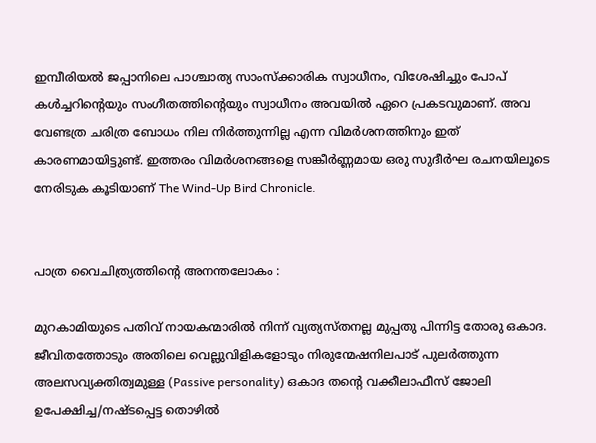ഇമ്പീരിയല്‍ ജപ്പാനിലെ പാശ്ചാത്യ സാംസ്ക്കാരിക സ്വാധീനം, വിശേഷിച്ചും പോപ്‌ കള്‍ച്ചറിന്റെയും സംഗീതത്തിന്റെയും സ്വാധീനം അവയില്‍ ഏറെ പ്രകടവുമാണ്‌. അവ വേണ്ടത്ര ചരിത്ര ബോധം നില നിര്‍ത്തുന്നില്ല എന്ന വിമര്‍ശനത്തിനും ഇത് കാരണമായിട്ടുണ്ട്. ഇത്തരം വിമര്‍ശനങ്ങളെ സങ്കീര്‍ണ്ണമായ ഒരു സുദീര്‍ഘ രചനയിലൂടെ നേരിടുക കൂടിയാണ് The Wind-Up Bird Chronicle.


പാത്ര വൈചിത്ര്യത്തിന്‍റെ അനന്തലോകം :

മുറകാമിയുടെ പതിവ് നായകന്മാരില്‍ നിന്ന് വ്യത്യസ്തനല്ല മുപ്പതു പിന്നിട്ട തോരു ഒകാദ. ജീവിതത്തോടും അതിലെ വെല്ലുവിളികളോടും നിരുന്മേഷനിലപാട് പുലര്‍ത്തുന്ന അലസവ്യക്തിത്വമുള്ള (Passive personality) ഒകാദ തന്റെ വക്കീലാഫീസ് ജോലി ഉപേക്ഷിച്ച/നഷ്ടപ്പെട്ട തൊഴില്‍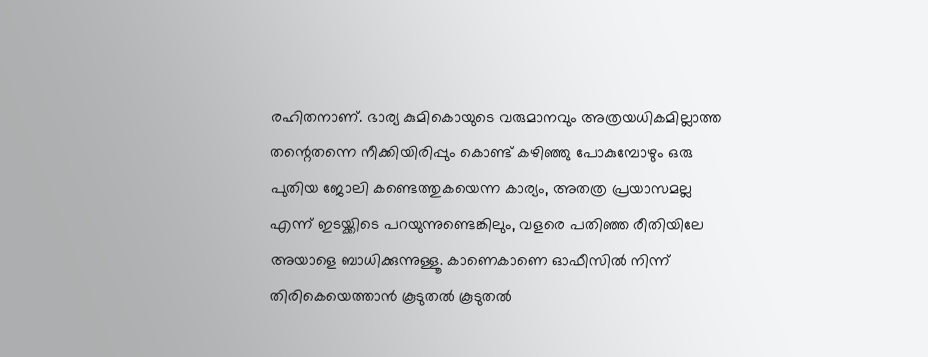രഹിതനാണ്. ഭാര്യ കുമികൊയുടെ വരുമാനവും അത്രയധികമില്ലാത്ത തന്റെതന്നെ നീക്കിയിരിപ്പും കൊണ്ട് കഴിഞ്ഞു പോകുമ്പോഴും ഒരു പുതിയ ജോലി കണ്ടെത്തുകയെന്ന കാര്യം, അതത്ര പ്രയാസമല്ല എന്ന് ഇടയ്ക്കിടെ പറയുന്നുണ്ടെങ്കിലും, വളരെ പതിഞ്ഞ രീതിയിലേ അയാളെ ബാധിക്കുന്നുള്ളൂ. കാണെകാണെ ഓഫീസില്‍ നിന്ന് തിരികെയെത്താന്‍ കൂടുതല്‍ കൂടുതല്‍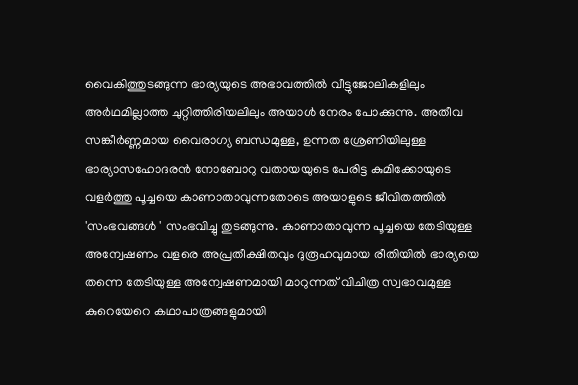വൈകിത്തുടങ്ങുന്ന ഭാര്യയുടെ അഭാവത്തില്‍ വീട്ടുജോലികളിലും അര്‍ഥമില്ലാത്ത ചുറ്റിത്തിരിയലിലും അയാള്‍ നേരം പോക്കുന്നു. അതീവ സങ്കീര്‍ണ്ണമായ വൈരാഗ്യ ബന്ധമുള്ള, ഉന്നത ശ്രേണിയിലുള്ള ഭാര്യാസഹോദരന്‍ നോബോറു വതായയുടെ പേരിട്ട കുമിക്കോയുടെ വളര്‍ത്തു പൂച്ചയെ കാണാതാവുന്നതോടെ അയാളുടെ ജീവിതത്തില്‍ 'സംഭവങ്ങള്‍ ' സംഭവിച്ചു തുടങ്ങുന്നു. കാണാതാവുന്ന പൂച്ചയെ തേടിയുള്ള അന്വേഷണം വളരെ അപ്രതീക്ഷിതവും ദുരൂഹവുമായ രീതിയില്‍ ഭാര്യയെ തന്നെ തേടിയുള്ള അന്വേഷണമായി മാറുന്നത് വിചിത്ര സ്വഭാവമുള്ള കുറെയേറെ കഥാപാത്രങ്ങളുമായി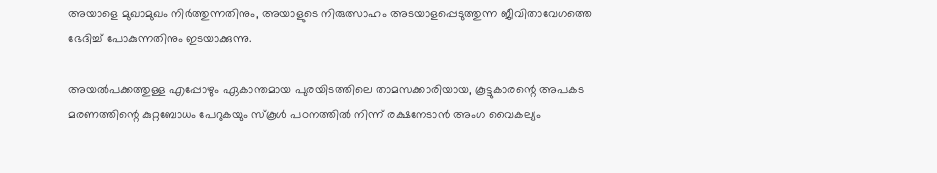അയാളെ മുഖാമുഖം നിര്‍ത്തുന്നതിനും, അയാളുടെ നിരുത്സാഹം അടയാളപ്പെടുത്തുന്ന ജീവിതാവേഗത്തെ ഭേദിച്ച് പോകുന്നതിനും ഇടയാക്കുന്നു.

അയല്‍പക്കത്തുള്ള എപ്പോഴും ഏകാന്തമായ പുരയിടത്തിലെ താമസക്കാരിയായ, കൂട്ടുകാരന്റെ അപകട മരണത്തിന്റെ കുറ്റബോധം പേറുകയും സ്കൂള്‍ പഠനത്തില്‍ നിന്ന് രക്ഷനേടാന്‍ അംഗ വൈകല്യം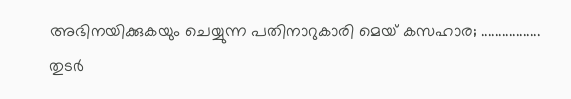അഭിനയിക്കുകയും ചെയ്യുന്ന പതിനാറുകാരി മെയ് കസഹാര; .................
തുടര്‍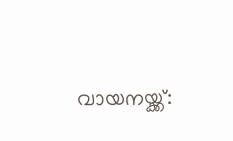വായനയ്ക്ക്: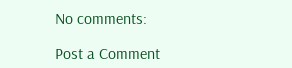No comments:

Post a Comment